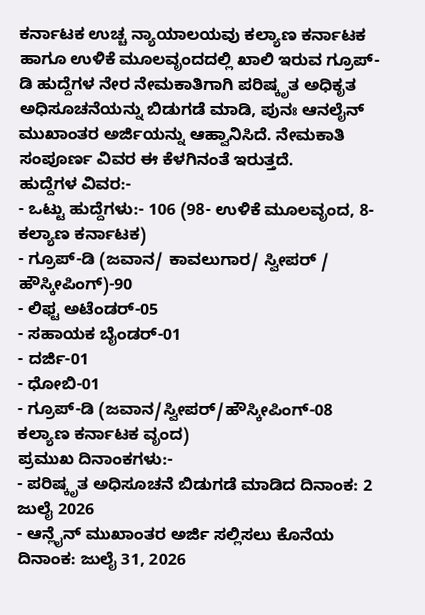ಕರ್ನಾಟಕ ಉಚ್ಚ ನ್ಯಾಯಾಲಯವು ಕಲ್ಯಾಣ ಕರ್ನಾಟಕ ಹಾಗೂ ಉಳಿಕೆ ಮೂಲವೃಂದದಲ್ಲಿ ಖಾಲಿ ಇರುವ ಗ್ರೂಪ್-ಡಿ ಹುದ್ದೆಗಳ ನೇರ ನೇಮಕಾತಿಗಾಗಿ ಪರಿಷ್ಕೃತ ಅಧಿಕೃತ ಅಧಿಸೂಚನೆಯನ್ನು ಬಿಡುಗಡೆ ಮಾಡಿ, ಪುನಃ ಆನಲೈನ್ ಮುಖಾಂತರ ಅರ್ಜಿಯನ್ನು ಆಹ್ವಾನಿಸಿದೆ. ನೇಮಕಾತಿ ಸಂಪೂರ್ಣ ವಿವರ ಈ ಕೆಳಗಿನಂತೆ ಇರುತ್ತದೆ.
ಹುದ್ದೆಗಳ ವಿವರ:-
- ಒಟ್ಟು ಹುದ್ದೆಗಳು:- 106 (98- ಉಳಿಕೆ ಮೂಲವೃಂದ, 8-ಕಲ್ಯಾಣ ಕರ್ನಾಟಕ)
- ಗ್ರೂಪ್-ಡಿ (ಜವಾನ/ ಕಾವಲುಗಾರ/ ಸ್ವೀಪರ್ / ಹೌಸ್ಕೀಪಿಂಗ್)-90
- ಲಿಫ್ಟ ಅಟೆಂಡರ್-05
- ಸಹಾಯಕ ಬೈಂಡರ್-01
- ದರ್ಜಿ-01
- ಧೋಬಿ-01
- ಗ್ರೂಪ್-ಡಿ (ಜವಾನ/ಸ್ವೀಪರ್/ಹೌಸ್ಕೀಪಿಂಗ್-08 ಕಲ್ಯಾಣ ಕರ್ನಾಟಕ ವೃಂದ)
ಪ್ರಮುಖ ದಿನಾಂಕಗಳು:-
- ಪರಿಷ್ಕೃತ ಅಧಿಸೂಚನೆ ಬಿಡುಗಡೆ ಮಾಡಿದ ದಿನಾಂಕ: 2 ಜುಲೈ 2026
- ಆನ್ಲೈನ್ ಮುಖಾಂತರ ಅರ್ಜಿ ಸಲ್ಲಿಸಲು ಕೊನೆಯ ದಿನಾಂಕ: ಜುಲೈ 31, 2026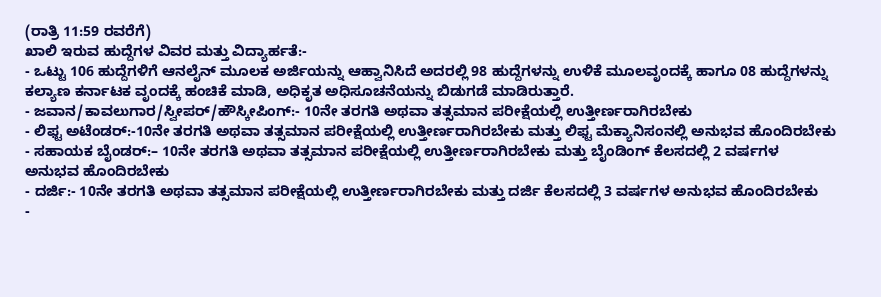(ರಾತ್ರಿ 11:59 ರವರೆಗೆ)
ಖಾಲಿ ಇರುವ ಹುದ್ದೆಗಳ ವಿವರ ಮತ್ತು ವಿದ್ಯಾರ್ಹತೆ:-
- ಒಟ್ಟು 106 ಹುದ್ದೆಗಳಿಗೆ ಆನಲೈನ್ ಮೂಲಕ ಅರ್ಜಿಯನ್ನು ಆಹ್ವಾನಿಸಿದೆ ಅದರಲ್ಲಿ 98 ಹುದ್ದೆಗಳನ್ನು ಉಳಿಕೆ ಮೂಲವೃಂದಕ್ಕೆ ಹಾಗೂ 08 ಹುದ್ದೆಗಳನ್ನು ಕಲ್ಯಾಣ ಕರ್ನಾಟಕ ವೃಂದಕ್ಕೆ ಹಂಚಿಕೆ ಮಾಡಿ, ಅಧಿಕೃತ ಅಧಿಸೂಚನೆಯನ್ನು ಬಿಡುಗಡೆ ಮಾಡಿರುತ್ತಾರೆ.
- ಜವಾನ/ಕಾವಲುಗಾರ/ಸ್ವೀಪರ್/ಹೌಸ್ಕೀಪಿಂಗ್:- 10ನೇ ತರಗತಿ ಅಥವಾ ತತ್ಸಮಾನ ಪರೀಕ್ಷೆಯಲ್ಲಿ ಉತ್ತೀರ್ಣರಾಗಿರಬೇಕು
- ಲಿಫ್ಟ ಅಟೆಂಡರ್:-10ನೇ ತರಗತಿ ಅಥವಾ ತತ್ಸಮಾನ ಪರೀಕ್ಷೆಯಲ್ಲಿ ಉತ್ತೀರ್ಣರಾಗಿರಬೇಕು ಮತ್ತು ಲಿಫ್ಟ ಮೆಕ್ಯಾನಿಸಂನಲ್ಲಿ ಅನುಭವ ಹೊಂದಿರಬೇಕು
- ಸಹಾಯಕ ಬೈಂಡರ್:– 10ನೇ ತರಗತಿ ಅಥವಾ ತತ್ಸಮಾನ ಪರೀಕ್ಷೆಯಲ್ಲಿ ಉತ್ತೀರ್ಣರಾಗಿರಬೇಕು ಮತ್ತು ಬೈಂಡಿಂಗ್ ಕೆಲಸದಲ್ಲಿ 2 ವರ್ಷಗಳ ಅನುಭವ ಹೊಂದಿರಬೇಕು
- ದರ್ಜಿ:- 10ನೇ ತರಗತಿ ಅಥವಾ ತತ್ಸಮಾನ ಪರೀಕ್ಷೆಯಲ್ಲಿ ಉತ್ತೀರ್ಣರಾಗಿರಬೇಕು ಮತ್ತು ದರ್ಜಿ ಕೆಲಸದಲ್ಲಿ 3 ವರ್ಷಗಳ ಅನುಭವ ಹೊಂದಿರಬೇಕು
-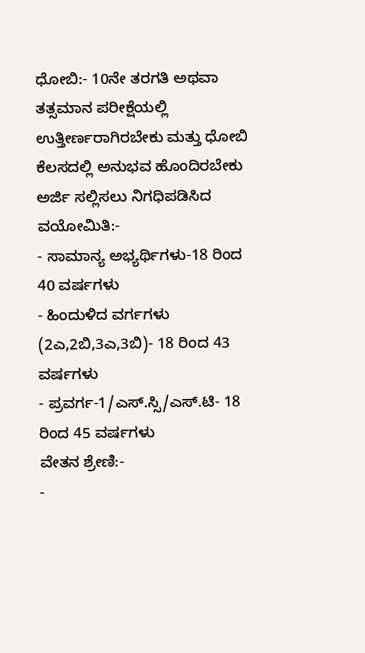ಧೋಬಿ:- 10ನೇ ತರಗತಿ ಅಥವಾ ತತ್ಸಮಾನ ಪರೀಕ್ಷೆಯಲ್ಲಿ ಉತ್ತೀರ್ಣರಾಗಿರಬೇಕು ಮತ್ತು ಧೋಬಿ ಕೆಲಸದಲ್ಲಿ ಅನುಭವ ಹೊಂದಿರಬೇಕು
ಅರ್ಜಿ ಸಲ್ಲಿಸಲು ನಿಗಧಿಪಡಿಸಿದ ವಯೋಮಿತಿ:-
- ಸಾಮಾನ್ಯ ಅಭ್ಯರ್ಥಿಗಳು-18 ರಿಂದ 40 ವರ್ಷಗಳು
- ಹಿಂದುಳಿದ ವರ್ಗಗಳು (2ಎ,2ಬಿ,3ಎ,3ಬಿ)- 18 ರಿಂದ 43 ವರ್ಷಗಳು
- ಪ್ರವರ್ಗ-1/ಎಸ್.ಸ್ಸಿ/ಎಸ್.ಟಿ- 18 ರಿಂದ 45 ವರ್ಷಗಳು
ವೇತನ ಶ್ರೇಣಿ:-
-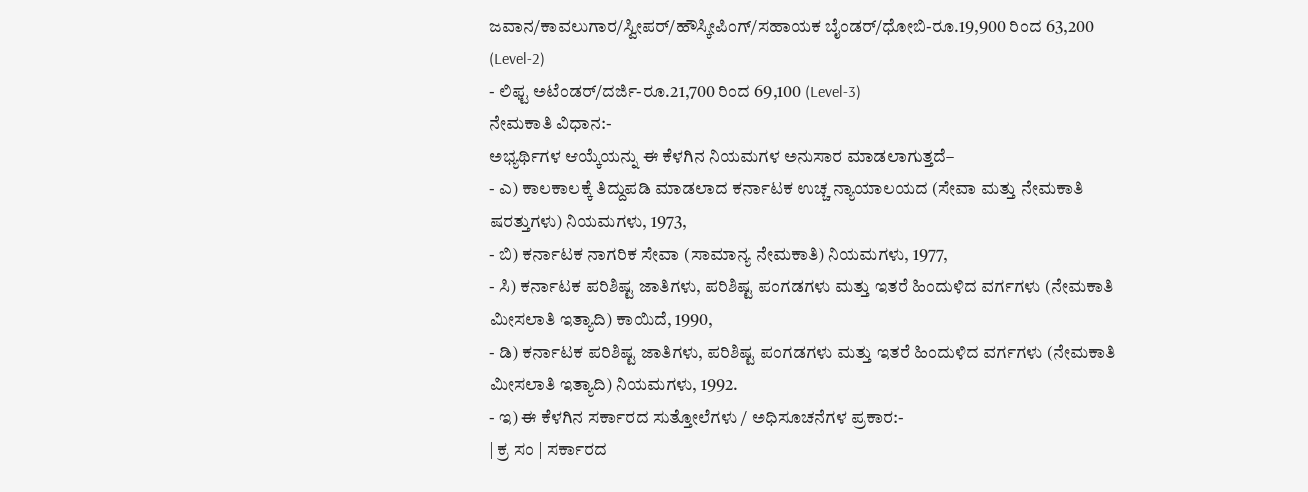ಜವಾನ/ಕಾವಲುಗಾರ/ಸ್ವೀಪರ್/ಹೌಸ್ಕೀಪಿಂಗ್/ಸಹಾಯಕ ಬೈಂಡರ್/ಧೋಬಿ-ರೂ.19,900 ರಿಂದ 63,200 (Level-2)
- ಲಿಫ್ಟ ಅಟೆಂಡರ್/ದರ್ಜಿ-ರೂ.21,700 ರಿಂದ 69,100 (Level-3)
ನೇಮಕಾತಿ ವಿಧಾನ:-
ಅಭ್ಯರ್ಥಿಗಳ ಆಯ್ಕೆಯನ್ನು ಈ ಕೆಳಗಿನ ನಿಯಮಗಳ ಅನುಸಾರ ಮಾಡಲಾಗುತ್ತದೆ–
- ಎ) ಕಾಲಕಾಲಕ್ಕೆ ತಿದ್ದುಪಡಿ ಮಾಡಲಾದ ಕರ್ನಾಟಕ ಉಚ್ಚ ನ್ಯಾಯಾಲಯದ (ಸೇವಾ ಮತ್ತು ನೇಮಕಾತಿ ಷರತ್ತುಗಳು) ನಿಯಮಗಳು, 1973,
- ಬಿ) ಕರ್ನಾಟಕ ನಾಗರಿಕ ಸೇವಾ (ಸಾಮಾನ್ಯ ನೇಮಕಾತಿ) ನಿಯಮಗಳು, 1977,
- ಸಿ) ಕರ್ನಾಟಕ ಪರಿಶಿಷ್ಟ ಜಾತಿಗಳು, ಪರಿಶಿಷ್ಟ ಪಂಗಡಗಳು ಮತ್ತು ಇತರೆ ಹಿಂದುಳಿದ ವರ್ಗಗಳು (ನೇಮಕಾತಿ ಮೀಸಲಾತಿ ಇತ್ಯಾದಿ) ಕಾಯಿದೆ, 1990,
- ಡಿ) ಕರ್ನಾಟಕ ಪರಿಶಿಷ್ಟ ಜಾತಿಗಳು, ಪರಿಶಿಷ್ಟ ಪಂಗಡಗಳು ಮತ್ತು ಇತರೆ ಹಿಂದುಳಿದ ವರ್ಗಗಳು (ನೇಮಕಾತಿ ಮೀಸಲಾತಿ ಇತ್ಯಾದಿ) ನಿಯಮಗಳು, 1992.
- ಇ) ಈ ಕೆಳಗಿನ ಸರ್ಕಾರದ ಸುತ್ತೋಲೆಗಳು / ಅಧಿಸೂಚನೆಗಳ ಪ್ರಕಾರ:-
| ಕ್ರ ಸಂ | ಸರ್ಕಾರದ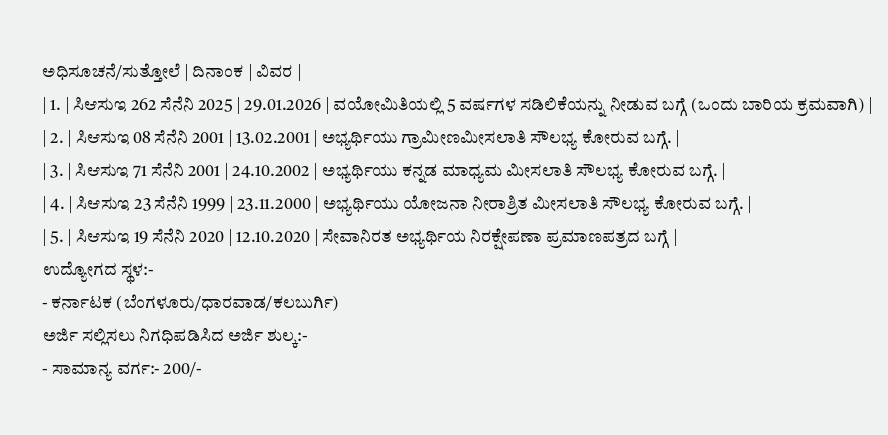ಅಧಿಸೂಚನೆ/ಸುತ್ತೋಲೆ | ದಿನಾಂಕ | ವಿವರ |
| 1. | ಸಿಆಸುಇ 262 ಸೆನೆನಿ 2025 | 29.01.2026 | ವಯೋಮಿತಿಯಲ್ಲಿ 5 ವರ್ಷಗಳ ಸಡಿಲಿಕೆಯನ್ನು ನೀಡುವ ಬಗ್ಗೆ (ಒಂದು ಬಾರಿಯ ಕ್ರಮವಾಗಿ) |
| 2. | ಸಿಆಸುಇ 08 ಸೆನೆನಿ 2001 | 13.02.2001 | ಅಭ್ಯರ್ಥಿಯು ಗ್ರಾಮೀಣಮೀಸಲಾತಿ ಸೌಲಭ್ಯ ಕೋರುವ ಬಗ್ಗೆ. |
| 3. | ಸಿಆಸುಇ 71 ಸೆನೆನಿ 2001 | 24.10.2002 | ಅಭ್ಯರ್ಥಿಯು ಕನ್ನಡ ಮಾಧ್ಯಮ ಮೀಸಲಾತಿ ಸೌಲಭ್ಯ ಕೋರುವ ಬಗ್ಗೆ. |
| 4. | ಸಿಆಸುಇ 23 ಸೆನೆನಿ 1999 | 23.11.2000 | ಅಭ್ಯರ್ಥಿಯು ಯೋಜನಾ ನೀರಾಶ್ರಿತ ಮೀಸಲಾತಿ ಸೌಲಭ್ಯ ಕೋರುವ ಬಗ್ಗೆ. |
| 5. | ಸಿಆಸುಇ 19 ಸೆನೆನಿ 2020 | 12.10.2020 | ಸೇವಾನಿರತ ಅಭ್ಯರ್ಥಿಯ ನಿರಕ್ಷೇಪಣಾ ಪ್ರಮಾಣಪತ್ರದ ಬಗ್ಗೆ |
ಉದ್ಯೋಗದ ಸ್ಥಳ:-
- ಕರ್ನಾಟಕ (ಬೆಂಗಳೂರು/ಧಾರವಾಡ/ಕಲಬುರ್ಗಿ)
ಅರ್ಜಿ ಸಲ್ಲಿಸಲು ನಿಗಧಿಪಡಿಸಿದ ಅರ್ಜಿ ಶುಲ್ಕ:-
- ಸಾಮಾನ್ಯ ವರ್ಗ:- 200/-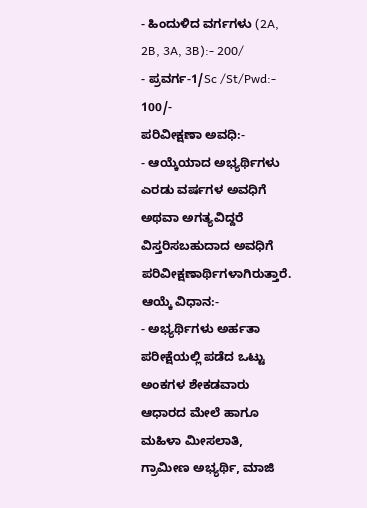- ಹಿಂದುಳಿದ ವರ್ಗಗಳು (2A, 2B, 3A, 3B):- 200/
- ಪ್ರವರ್ಗ-1/Sc /St/Pwd:- 100/-
ಪರಿವೀಕ್ಷಣಾ ಅವಧಿ:-
- ಆಯ್ಕೆಯಾದ ಅಭ್ಯರ್ಥಿಗಳು ಎರಡು ವರ್ಷಗಳ ಅವಧಿಗೆ ಅಥವಾ ಅಗತ್ಯವಿದ್ದರೆ ವಿಸ್ತರಿಸಬಹುದಾದ ಅವಧಿಗೆ ಪರಿವೀಕ್ಷಣಾರ್ಥಿಗಳಾಗಿರುತ್ತಾರೆ.
ಆಯ್ಕೆ ವಿಧಾನ:-
- ಅಭ್ಯರ್ಥಿಗಳು ಅರ್ಹತಾ ಪರೀಕ್ಷೆಯಲ್ಲಿ ಪಡೆದ ಒಟ್ಟು ಅಂಕಗಳ ಶೇಕಡವಾರು ಆಧಾರದ ಮೇಲೆ ಹಾಗೂ ಮಹಿಳಾ ಮೀಸಲಾತಿ, ಗ್ರಾಮೀಣ ಅಭ್ಯರ್ಥಿ, ಮಾಜಿ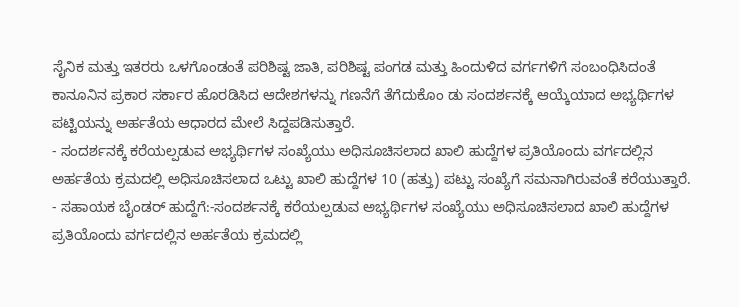ಸೈನಿಕ ಮತ್ತು ಇತರರು ಒಳಗೊಂಡಂತೆ ಪರಿಶಿಷ್ಟ ಜಾತಿ, ಪರಿಶಿಷ್ಟ ಪಂಗಡ ಮತ್ತು ಹಿಂದುಳಿದ ವರ್ಗಗಳಿಗೆ ಸಂಬಂಧಿಸಿದಂತೆ ಕಾನೂನಿನ ಪ್ರಕಾರ ಸರ್ಕಾರ ಹೊರಡಿಸಿದ ಆದೇಶಗಳನ್ನು ಗಣನೆಗೆ ತೆಗೆದುಕೊಂ ಡು ಸಂದರ್ಶನಕ್ಕೆ ಆಯ್ಕೆಯಾದ ಅಭ್ಯರ್ಥಿಗಳ ಪಟ್ಟಿಯನ್ನು ಅರ್ಹತೆಯ ಆಧಾರದ ಮೇಲೆ ಸಿದ್ದಪಡಿಸುತ್ತಾರೆ.
- ಸಂದರ್ಶನಕ್ಕೆ ಕರೆಯಲ್ಪಡುವ ಅಭ್ಯರ್ಥಿಗಳ ಸಂಖ್ಯೆಯು ಅಧಿಸೂಚಿಸಲಾದ ಖಾಲಿ ಹುದ್ದೆಗಳ ಪ್ರತಿಯೊಂದು ವರ್ಗದಲ್ಲಿನ ಅರ್ಹತೆಯ ಕ್ರಮದಲ್ಲಿ ಅಧಿಸೂಚಿಸಲಾದ ಒಟ್ಟು ಖಾಲಿ ಹುದ್ದೆಗಳ 10 (ಹತ್ತು) ಪಟ್ಟು ಸಂಖ್ಯೆಗೆ ಸಮನಾಗಿರುವಂತೆ ಕರೆಯುತ್ತಾರೆ.
- ಸಹಾಯಕ ಬೈಂಡರ್ ಹುದ್ದೆಗೆ:-ಸಂದರ್ಶನಕ್ಕೆ ಕರೆಯಲ್ಪಡುವ ಅಭ್ಯರ್ಥಿಗಳ ಸಂಖ್ಯೆಯು ಅಧಿಸೂಚಿಸಲಾದ ಖಾಲಿ ಹುದ್ದೆಗಳ ಪ್ರತಿಯೊಂದು ವರ್ಗದಲ್ಲಿನ ಅರ್ಹತೆಯ ಕ್ರಮದಲ್ಲಿ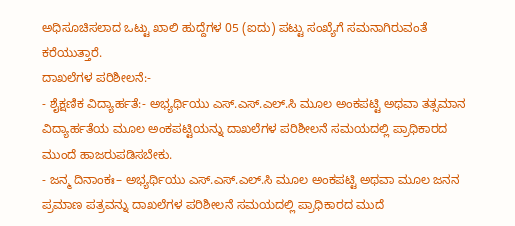ಅಧಿಸೂಚಿಸಲಾದ ಒಟ್ಟು ಖಾಲಿ ಹುದ್ದೆಗಳ 05 (ಐದು) ಪಟ್ಟು ಸಂಖ್ಯೆಗೆ ಸಮನಾಗಿರುವಂತೆ ಕರೆಯುತ್ತಾರೆ.
ದಾಖಲೆಗಳ ಪರಿಶೀಲನೆ:-
- ಶೈಕ್ಷಣಿಕ ವಿದ್ಯಾರ್ಹತೆ:- ಅಭ್ಯರ್ಥಿಯು ಎಸ್.ಎಸ್.ಎಲ್.ಸಿ ಮೂಲ ಅಂಕಪಟ್ಟಿ ಅಥವಾ ತತ್ಸಮಾನ ವಿದ್ಯಾರ್ಹತೆಯ ಮೂಲ ಅಂಕಪಟ್ಟಿಯನ್ನು ದಾಖಲೆಗಳ ಪರಿಶೀಲನೆ ಸಮಯದಲ್ಲಿ ಪ್ರಾಧಿಕಾರದ ಮುಂದೆ ಹಾಜರುಪಡಿಸಬೇಕು.
- ಜನ್ಮ ದಿನಾಂಕಃ– ಅಭ್ಯರ್ಥಿಯು ಎಸ್.ಎಸ್.ಎಲ್.ಸಿ ಮೂಲ ಅಂಕಪಟ್ಟಿ ಅಥವಾ ಮೂಲ ಜನನ ಪ್ರಮಾಣ ಪತ್ರವನ್ನು ದಾಖಲೆಗಳ ಪರಿಶೀಲನೆ ಸಮಯದಲ್ಲಿ ಪ್ರಾಧಿಕಾರದ ಮುದೆ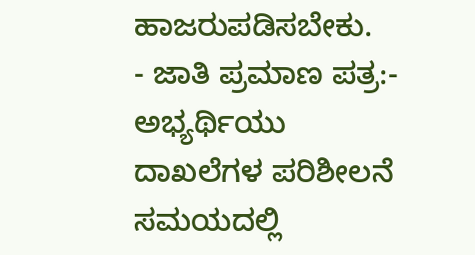ಹಾಜರುಪಡಿಸಬೇಕು.
- ಜಾತಿ ಪ್ರಮಾಣ ಪತ್ರ:- ಅಭ್ಯರ್ಥಿಯು ದಾಖಲೆಗಳ ಪರಿಶೀಲನೆ ಸಮಯದಲ್ಲಿ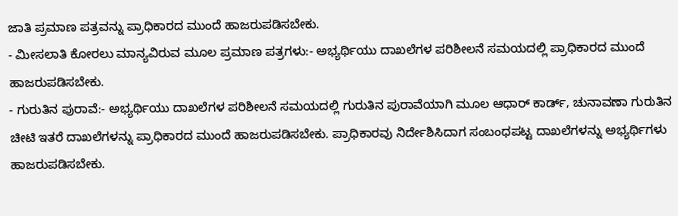ಜಾತಿ ಪ್ರಮಾಣ ಪತ್ರವನ್ನು ಪ್ರಾಧಿಕಾರದ ಮುಂದೆ ಹಾಜರುಪಡಿಸಬೇಕು.
- ಮೀಸಲಾತಿ ಕೋರಲು ಮಾನ್ಯವಿರುವ ಮೂಲ ಪ್ರಮಾಣ ಪತ್ರಗಳು:- ಅಭ್ಯರ್ಥಿಯು ದಾಖಲೆಗಳ ಪರಿಶೀಲನೆ ಸಮಯದಲ್ಲಿ ಪ್ರಾಧಿಕಾರದ ಮುಂದೆ ಹಾಜರುಪಡಿಸಬೇಕು.
- ಗುರುತಿನ ಪುರಾವೆ:- ಅಭ್ಯರ್ಥಿಯು ದಾಖಲೆಗಳ ಪರಿಶೀಲನೆ ಸಮಯದಲ್ಲಿ ಗುರುತಿನ ಪುರಾವೆಯಾಗಿ ಮೂಲ ಆಧಾರ್ ಕಾರ್ಡ್, ಚುನಾವಣಾ ಗುರುತಿನ ಚೀಟಿ ಇತರೆ ದಾಖಲೆಗಳನ್ನು ಪ್ರಾಧಿಕಾರದ ಮುಂದೆ ಹಾಜರುಪಡಿಸಬೇಕು. ಪ್ರಾಧಿಕಾರವು ನಿರ್ದೇಶಿಸಿದಾಗ ಸಂಬಂಧಪಟ್ಟ ದಾಖಲೆಗಳನ್ನು ಅಭ್ಯರ್ಥಿಗಳು ಹಾಜರುಪಡಿಸಬೇಕು.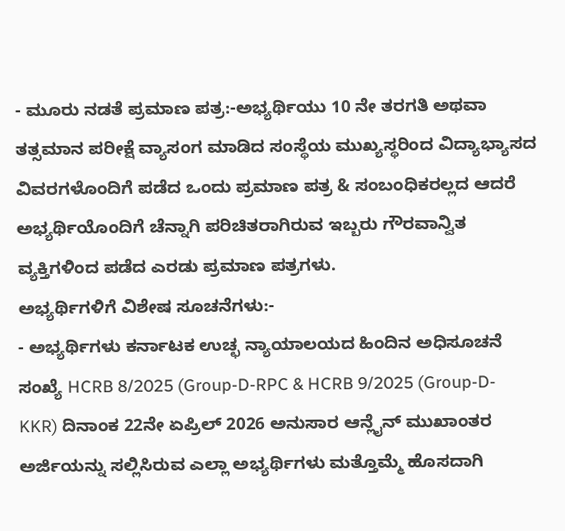- ಮೂರು ನಡತೆ ಪ್ರಮಾಣ ಪತ್ರ:-ಅಭ್ಯರ್ಥಿಯು 10 ನೇ ತರಗತಿ ಅಥವಾ ತತ್ಸಮಾನ ಪರೀಕ್ಷೆ ವ್ಯಾಸಂಗ ಮಾಡಿದ ಸಂಸ್ಥೆಯ ಮುಖ್ಯಸ್ಥರಿಂದ ವಿದ್ಯಾಭ್ಯಾಸದ ವಿವರಗಳೊಂದಿಗೆ ಪಡೆದ ಒಂದು ಪ್ರಮಾಣ ಪತ್ರ & ಸಂಬಂಧಿಕರಲ್ಲದ ಆದರೆ ಅಭ್ಯರ್ಥಿಯೊಂದಿಗೆ ಚೆನ್ನಾಗಿ ಪರಿಚಿತರಾಗಿರುವ ಇಬ್ಬರು ಗೌರವಾನ್ವಿತ ವ್ಯಕ್ತಿಗಳಿಂದ ಪಡೆದ ಎರಡು ಪ್ರಮಾಣ ಪತ್ರಗಳು.
ಅಭ್ಯರ್ಥಿಗಳಿಗೆ ವಿಶೇಷ ಸೂಚನೆಗಳು:-
- ಅಭ್ಯರ್ಥಿಗಳು ಕರ್ನಾಟಕ ಉಚ್ಛ ನ್ಯಾಯಾಲಯದ ಹಿಂದಿನ ಅಧಿಸೂಚನೆ ಸಂಖ್ಯೆ HCRB 8/2025 (Group-D-RPC & HCRB 9/2025 (Group-D-KKR) ದಿನಾಂಕ 22ನೇ ಏಪ್ರಿಲ್ 2026 ಅನುಸಾರ ಆನ್ಲೈನ್ ಮುಖಾಂತರ ಅರ್ಜಿಯನ್ನು ಸಲ್ಲಿಸಿರುವ ಎಲ್ಲಾ ಅಭ್ಯರ್ಥಿಗಳು ಮತ್ತೊಮ್ಮೆ ಹೊಸದಾಗಿ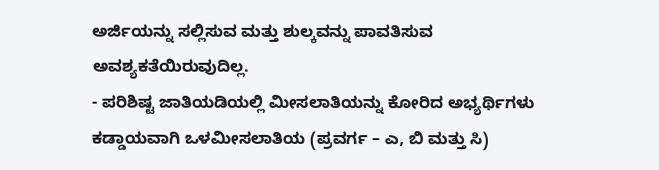ಅರ್ಜಿಯನ್ನು ಸಲ್ಲಿಸುವ ಮತ್ತು ಶುಲ್ಕವನ್ನು ಪಾವತಿಸುವ ಅವಶ್ಯಕತೆಯಿರುವುದಿಲ್ಲ.
- ಪರಿಶಿಷ್ಟ ಜಾತಿಯಡಿಯಲ್ಲಿ ಮೀಸಲಾತಿಯನ್ನು ಕೋರಿದ ಅಭ್ಯರ್ಥಿಗಳು ಕಡ್ಡಾಯವಾಗಿ ಒಳಮೀಸಲಾತಿಯ (ಪ್ರವರ್ಗ – ಎ, ಬಿ ಮತ್ತು ಸಿ)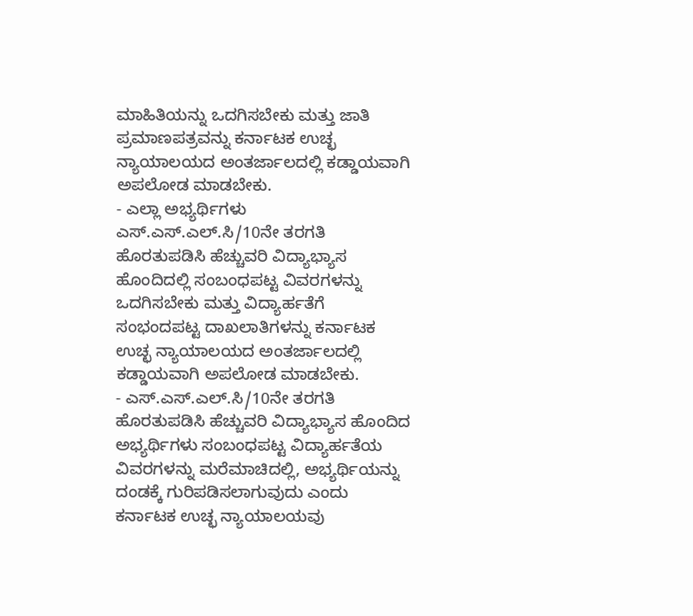ಮಾಹಿತಿಯನ್ನು ಒದಗಿಸಬೇಕು ಮತ್ತು ಜಾತಿ ಪ್ರಮಾಣಪತ್ರವನ್ನು ಕರ್ನಾಟಕ ಉಚ್ಛ ನ್ಯಾಯಾಲಯದ ಅಂತರ್ಜಾಲದಲ್ಲಿ ಕಡ್ಡಾಯವಾಗಿ ಅಪಲೋಡ ಮಾಡಬೇಕು.
- ಎಲ್ಲಾ ಅಭ್ಯರ್ಥಿಗಳು ಎಸ್.ಎಸ್.ಎಲ್.ಸಿ/10ನೇ ತರಗತಿ ಹೊರತುಪಡಿಸಿ ಹೆಚ್ಚುವರಿ ವಿದ್ಯಾಭ್ಯಾಸ ಹೊಂದಿದಲ್ಲಿ ಸಂಬಂಧಪಟ್ಟ ವಿವರಗಳನ್ನು ಒದಗಿಸಬೇಕು ಮತ್ತು ವಿದ್ಯಾರ್ಹತೆಗೆ ಸಂಭಂದಪಟ್ಟ ದಾಖಲಾತಿಗಳನ್ನು ಕರ್ನಾಟಕ ಉಚ್ಛ ನ್ಯಾಯಾಲಯದ ಅಂತರ್ಜಾಲದಲ್ಲಿ ಕಡ್ಡಾಯವಾಗಿ ಅಪಲೋಡ ಮಾಡಬೇಕು.
- ಎಸ್.ಎಸ್.ಎಲ್.ಸಿ/10ನೇ ತರಗತಿ ಹೊರತುಪಡಿಸಿ ಹೆಚ್ಚುವರಿ ವಿದ್ಯಾಭ್ಯಾಸ ಹೊಂದಿದ ಅಭ್ಯರ್ಥಿಗಳು ಸಂಬಂಧಪಟ್ಟ ವಿದ್ಯಾರ್ಹತೆಯ ವಿವರಗಳನ್ನು ಮರೆಮಾಚಿದಲ್ಲಿ, ಅಭ್ಯರ್ಥಿಯನ್ನು ದಂಡಕ್ಕೆ ಗುರಿಪಡಿಸಲಾಗುವುದು ಎಂದು ಕರ್ನಾಟಕ ಉಚ್ಛ ನ್ಯಾಯಾಲಯವು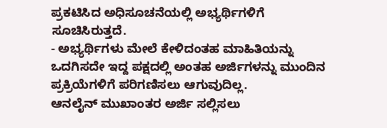ಪ್ರಕಟಿಸಿದ ಅಧಿಸೂಚನೆಯಲ್ಲಿ ಅಭ್ಯರ್ಥಿಗಳಿಗೆ ಸೂಚಿಸಿರುತ್ತದೆ.
- ಅಭ್ಯರ್ಥಿಗಳು ಮೇಲೆ ಕೇಳಿದಂತಹ ಮಾಹಿತಿಯನ್ನು ಒದಗಿಸದೇ ಇದ್ದ ಪಕ್ಷದಲ್ಲಿ ಅಂತಹ ಅರ್ಜಿಗಳನ್ನು ಮುಂದಿನ ಪ್ರಕ್ರಿಯೆಗಳಿಗೆ ಪರಿಗಣಿಸಲು ಆಗುವುದಿಲ್ಲ.
ಆನಲೈನ್ ಮುಖಾಂತರ ಅರ್ಜಿ ಸಲ್ಲಿಸಲು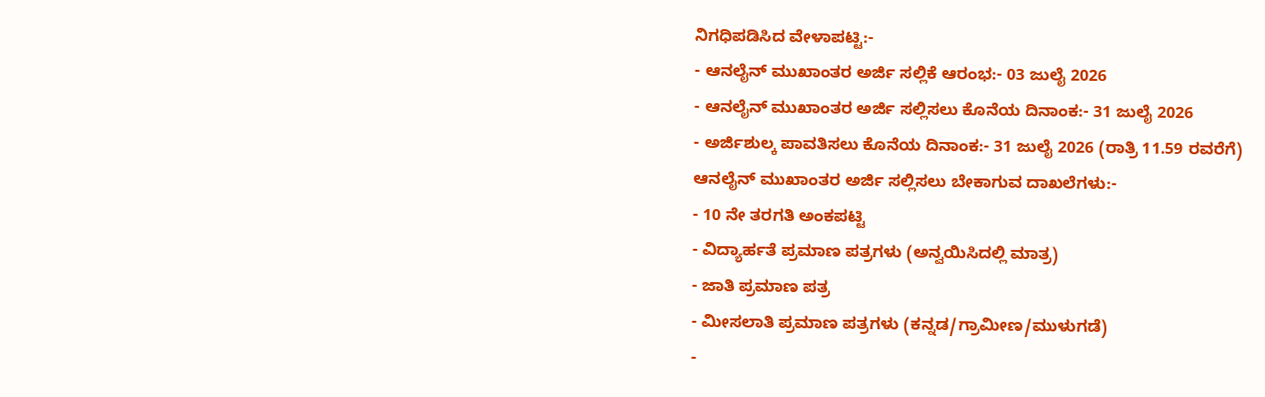ನಿಗಧಿಪಡಿಸಿದ ವೇಳಾಪಟ್ಟಿ:-
- ಆನಲೈನ್ ಮುಖಾಂತರ ಅರ್ಜಿ ಸಲ್ಲಿಕೆ ಆರಂಭ:- 03 ಜುಲೈ 2026
- ಆನಲೈನ್ ಮುಖಾಂತರ ಅರ್ಜಿ ಸಲ್ಲಿಸಲು ಕೊನೆಯ ದಿನಾಂಕ:- 31 ಜುಲೈ 2026
- ಅರ್ಜಿಶುಲ್ಕ ಪಾವತಿಸಲು ಕೊನೆಯ ದಿನಾಂಕ:- 31 ಜುಲೈ 2026 (ರಾತ್ರಿ 11.59 ರವರೆಗೆ)
ಆನಲೈನ್ ಮುಖಾಂತರ ಅರ್ಜಿ ಸಲ್ಲಿಸಲು ಬೇಕಾಗುವ ದಾಖಲೆಗಳು:-
- 10 ನೇ ತರಗತಿ ಅಂಕಪಟ್ಟಿ
- ವಿದ್ಯಾರ್ಹತೆ ಪ್ರಮಾಣ ಪತ್ರಗಳು (ಅನ್ವಯಿಸಿದಲ್ಲಿ ಮಾತ್ರ)
- ಜಾತಿ ಪ್ರಮಾಣ ಪತ್ರ
- ಮೀಸಲಾತಿ ಪ್ರಮಾಣ ಪತ್ರಗಳು (ಕನ್ನಡ/ಗ್ರಾಮೀಣ/ಮುಳುಗಡೆ)
-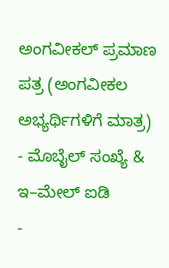ಅಂಗವೀಕಲ್ ಪ್ರಮಾಣ ಪತ್ರ (ಅಂಗವೀಕಲ ಅಭ್ಯರ್ಥಿಗಳಿಗೆ ಮಾತ್ರ)
- ಮೊಬೈಲ್ ಸಂಖ್ಯೆ & ಇ–ಮೇಲ್ ಐಡಿ
-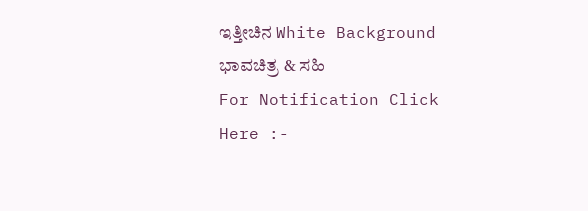ಇತ್ತೀಚಿನ White Background ಭಾವಚಿತ್ರ & ಸಹಿ
For Notification Click Here :-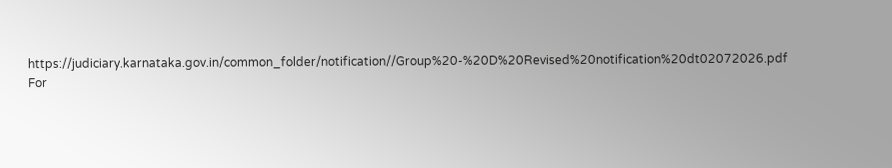https://judiciary.karnataka.gov.in/common_folder/notification//Group%20-%20D%20Revised%20notification%20dt02072026.pdf
For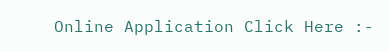Online Application Click Here :-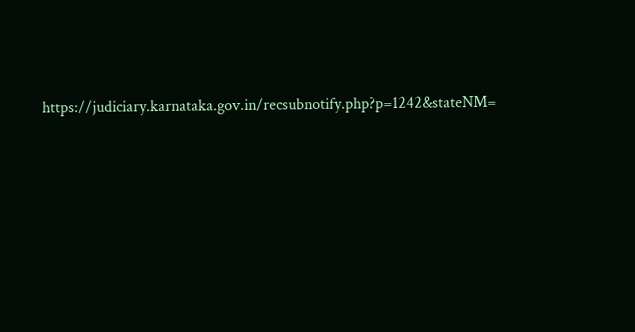https://judiciary.karnataka.gov.in/recsubnotify.php?p=1242&stateNM=